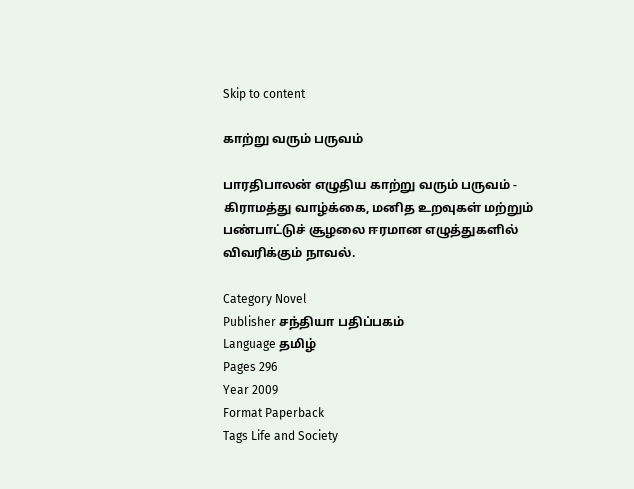Skip to content

காற்று வரும் பருவம்

பாரதிபாலன் எழுதிய காற்று வரும் பருவம் - கிராமத்து வாழ்க்கை, மனித உறவுகள் மற்றும் பண்பாட்டுச் சூழலை ஈரமான எழுத்துகளில் விவரிக்கும் நாவல்.

Category Novel
Publisher சந்தியா பதிப்பகம்
Language தமிழ்
Pages 296
Year 2009
Format Paperback
Tags Life and Society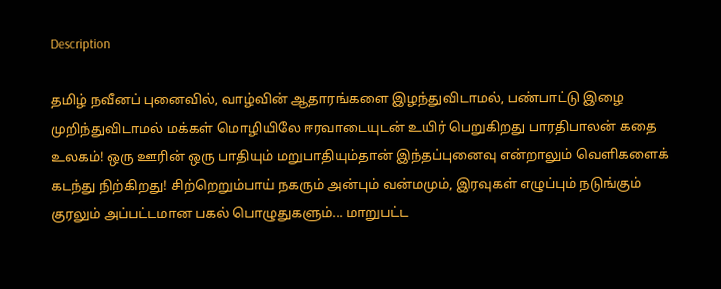Description

தமிழ் நவீனப் புனைவில், வாழ்வின் ஆதாரங்களை இழந்துவிடாமல், பண்பாட்டு இழை முறிந்துவிடாமல் மக்கள் மொழியிலே ஈரவாடையுடன் உயிர் பெறுகிறது பாரதிபாலன் கதை உலகம்! ஒரு ஊரின் ஒரு பாதியும் மறுபாதியும்தான் இந்தப்புனைவு என்றாலும் வெளிகளைக் கடந்து நிற்கிறது! சிற்றெறும்பாய் நகரும் அன்பும் வன்மமும், இரவுகள் எழுப்பும் நடுங்கும் குரலும் அப்பட்டமான பகல் பொழுதுகளும்... மாறுபட்ட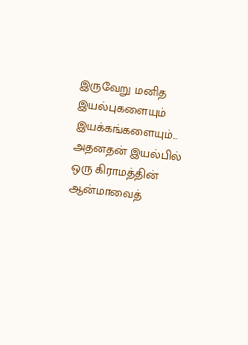இருவேறு மனித இயல்புகளையும் இயக்கங்களையும்... அதனதன் இயல்பில் ஒரு கிராமத்தின் ஆன்மாவைத்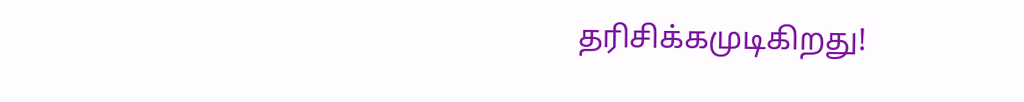தரிசிக்கமுடிகிறது!